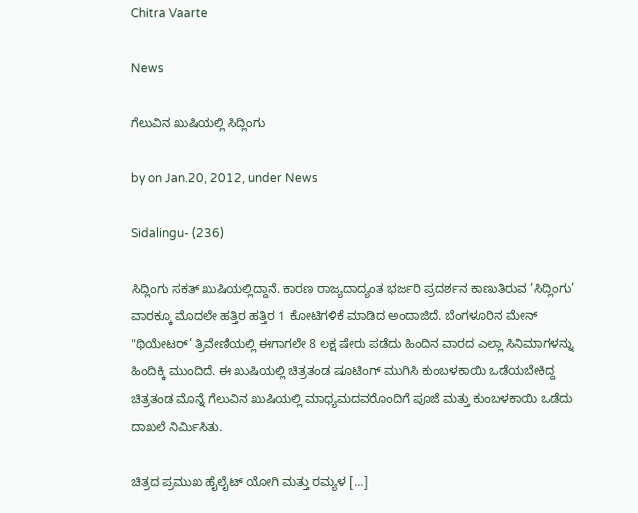Chitra Vaarte

News

ಗೆಲುವಿನ ಖುಷಿಯಲ್ಲಿ ಸಿದ್ಲಿಂಗು

by on Jan.20, 2012, under News

Sidalingu- (236)

ಸಿದ್ಲಿಂಗು ಸಕತ್ ಖುಷಿಯಲ್ಲಿದ್ದಾನೆ. ಕಾರಣ ರಾಜ್ಯದಾದ್ಯಂತ ಭರ್ಜರಿ ಪ್ರದರ್ಶನ ಕಾಣುತಿರುವ ‘ಸಿದ್ಲಿಂಗು’ ವಾರಕ್ಕೂ ಮೊದಲೇ ಹತ್ತಿರ ಹತ್ತಿರ 1 ಕೋಟಿಗಳಿಕೆ ಮಾಡಿದ ಅಂದಾಜಿದೆ. ಬೆಂಗಳೂರಿನ ಮೇನ್ "ಥಿಯೇಟರ್’ ತ್ರಿವೇಣಿಯಲ್ಲಿ ಈಗಾಗಲೇ 8 ಲಕ್ಷ ಷೇರು ಪಡೆದು ಹಿಂದಿನ ವಾರದ ಎಲ್ಲಾ ಸಿನಿಮಾಗಳನ್ನು ಹಿಂದಿಕ್ಕಿ ಮುಂದಿದೆ. ಈ ಖುಷಿಯಲ್ಲಿ ಚಿತ್ರತಂಡ ಷೂಟಿಂಗ್ ಮುಗಿಸಿ ಕುಂಬಳಕಾಯಿ ಒಡೆಯಬೇಕಿದ್ದ ಚಿತ್ರತಂಡ ಮೊನ್ನೆ ಗೆಲುವಿನ ಖುಷಿಯಲ್ಲಿ ಮಾಧ್ಯಮದವರೊಂದಿಗೆ ಪೂಜೆ ಮತ್ತು ಕುಂಬಳಕಾಯಿ ಒಡೆದು ದಾಖಲೆ ನಿರ್ಮಿಸಿತು.

ಚಿತ್ರದ ಪ್ರಮುಖ ಹೈಲೈಟ್ ಯೋಗಿ ಮತ್ತು ರಮ್ಯಳ [...]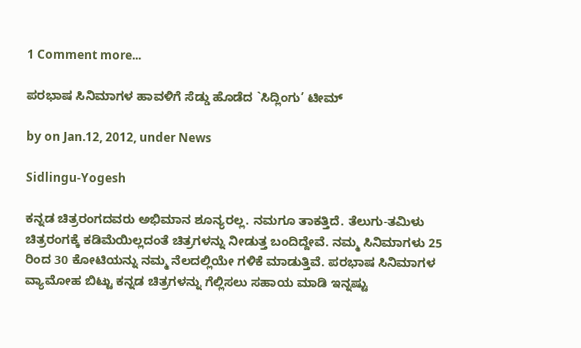1 Comment more...

ಪರಭಾಷ ಸಿನಿಮಾಗಳ ಹಾವಳಿಗೆ ಸೆಡ್ಡು ಹೊಡೆದ `ಸಿದ್ಲಿಂಗು’ ಟೀಮ್

by on Jan.12, 2012, under News

Sidlingu-Yogesh

ಕನ್ನಡ ಚಿತ್ರರಂಗದವರು ಅಭಿಮಾನ ಶೂನ್ಯರಲ್ಲ. ನಮಗೂ ತಾಕತ್ತಿದೆ. ತೆಲುಗು-ತಮಿಳು ಚಿತ್ರರಂಗಕ್ಕೆ ಕಡಿಮೆಯಿಲ್ಲದಂತೆ ಚಿತ್ರಗಳನ್ನು ನೀಡುತ್ತ ಬಂದಿದ್ದೇವೆ. ನಮ್ಮ ಸಿನಿಮಾಗಳು 25 ರಿಂದ 30 ಕೋಟಿಯನ್ನು ನಮ್ಮ ನೆಲದಲ್ಲಿಯೇ ಗಳಿಕೆ ಮಾಡುತ್ತಿವೆ. ಪರಭಾಷ ಸಿನಿಮಾಗಳ ವ್ಯಾಮೋಹ ಬಿಟ್ಟು ಕನ್ನಡ ಚಿತ್ರಗಳನ್ನು ಗೆಲ್ಲಿಸಲು ಸಹಾಯ ಮಾಡಿ ಇನ್ನಷ್ಟು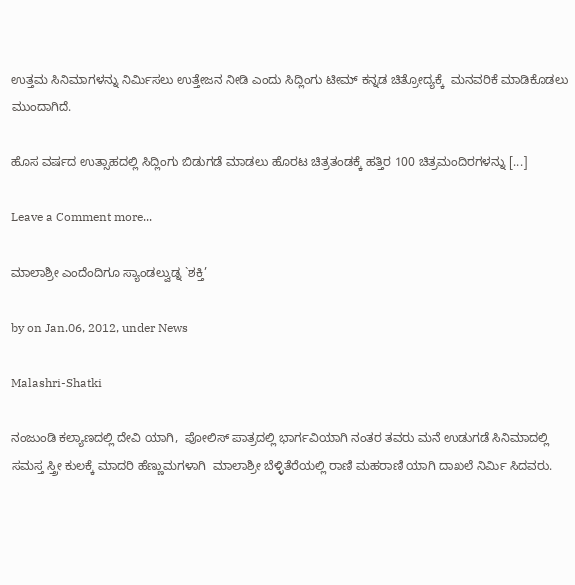ಉತ್ತಮ ಸಿನಿಮಾಗಳನ್ನು ನಿರ್ಮಿಸಲು ಉತ್ತೇಜನ ನೀಡಿ ಎಂದು ಸಿದ್ಲಿಂಗು ಟೀಮ್ ಕನ್ನಡ ಚಿತ್ರೋದ್ಯಕ್ಕೆ  ಮನವರಿಕೆ ಮಾಡಿಕೊಡಲು ಮುಂದಾಗಿದೆ.

ಹೊಸ ವರ್ಷದ ಉತ್ಸಾಹದಲ್ಲಿ ಸಿದ್ಲಿಂಗು ಬಿಡುಗಡೆ ಮಾಡಲು ಹೊರಟ ಚಿತ್ರತಂಡಕ್ಕೆ ಹತ್ತಿರ 100 ಚಿತ್ರಮಂದಿರಗಳನ್ನು [...]

Leave a Comment more...

ಮಾಲಾಶ್ರೀ ಎಂದೆಂದಿಗೂ ಸ್ಯಾಂಡಲ್ವುಡ್ನ `ಶಕ್ತಿ’

by on Jan.06, 2012, under News

Malashri-Shatki

ನಂಜುಂಡಿ ಕಲ್ಯಾಣದಲ್ಲಿ ದೇವಿ ಯಾಗಿ,  ಪೋಲಿಸ್ ಪಾತ್ರದಲ್ಲಿ ಭಾರ್ಗವಿಯಾಗಿ ನಂತರ ತವರು ಮನೆ ಉಡುಗಡೆ ಸಿನಿಮಾದಲ್ಲಿ ಸಮಸ್ತ ಸ್ತ್ರೀ ಕುಲಕ್ಕೆ ಮಾದರಿ ಹೆಣ್ಣುಮಗಳಾಗಿ  ಮಾಲಾಶ್ರೀ ಬೆಳ್ಳಿತೆರೆಯಲ್ಲಿ ರಾಣಿ ಮಹರಾಣಿ ಯಾಗಿ ದಾಖಲೆ ನಿರ್ಮಿ ಸಿದವರು.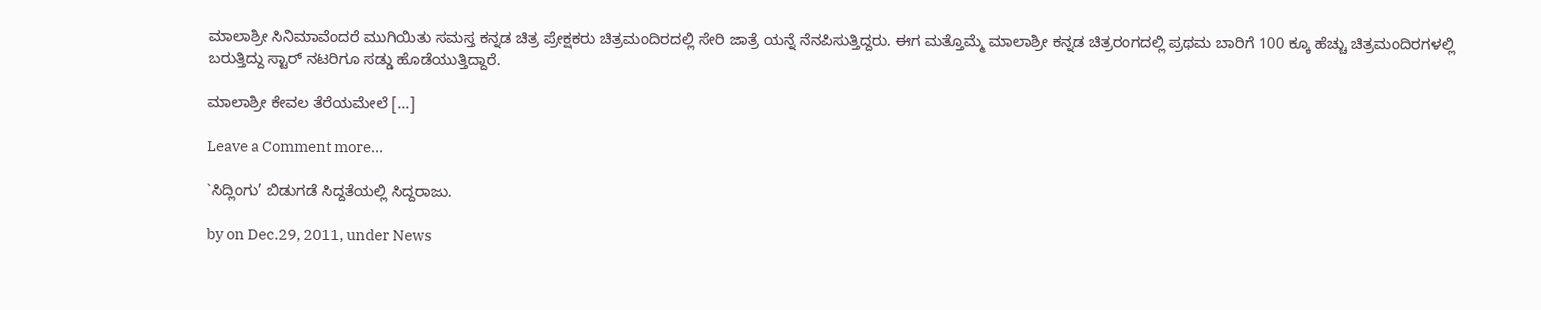ಮಾಲಾಶ್ರೀ ಸಿನಿಮಾವೆಂದರೆ ಮುಗಿಯಿತು ಸಮಸ್ತ ಕನ್ನಡ ಚಿತ್ರ ಪ್ರೇಕ್ಷಕರು ಚಿತ್ರಮಂದಿರದಲ್ಲಿ ಸೇರಿ ಜಾತ್ರೆ ಯನ್ನೆ ನೆನಪಿಸುತ್ತಿದ್ದರು. ಈಗ ಮತ್ತೊಮ್ಮೆ ಮಾಲಾಶ್ರೀ ಕನ್ನಡ ಚಿತ್ರರಂಗದಲ್ಲಿ ಪ್ರಥಮ ಬಾರಿಗೆ 100 ಕ್ಕೂ ಹೆಚ್ಚು ಚಿತ್ರಮಂದಿರಗಳಲ್ಲಿ ಬರುತ್ತಿದ್ದು ಸ್ಟಾರ್ ನಟರಿಗೂ ಸಡ್ಡು ಹೊಡೆಯುತ್ತಿದ್ದಾರೆ.

ಮಾಲಾಶ್ರೀ ಕೇವಲ ತೆರೆಯಮೇಲೆ [...]

Leave a Comment more...

`ಸಿದ್ಲಿಂಗು’ ಬಿಡುಗಡೆ ಸಿದ್ದತೆಯಲ್ಲಿ ಸಿದ್ದರಾಜು.

by on Dec.29, 2011, under News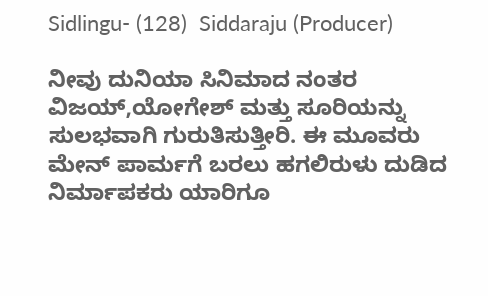Sidlingu- (128)  Siddaraju (Producer)

ನೀವು ದುನಿಯಾ ಸಿನಿಮಾದ ನಂತರ ವಿಜಯ್,ಯೋಗೇಶ್ ಮತ್ತು ಸೂರಿಯನ್ನು ಸುಲಭವಾಗಿ ಗುರುತಿಸುತ್ತೀರಿ. ಈ ಮೂವರು ಮೇನ್ ಪಾರ್ಮಗೆ ಬರಲು ಹಗಲಿರುಳು ದುಡಿದ ನಿರ್ಮಾಪಕರು ಯಾರಿಗೂ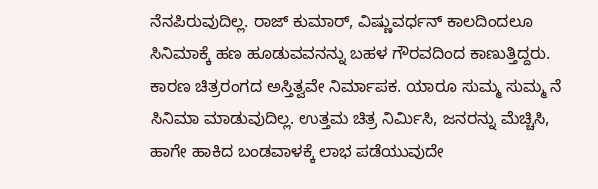ನೆನಪಿರುವುದಿಲ್ಲ. ರಾಜ್ ಕುಮಾರ್, ವಿಷ್ಣುವರ್ಧನ್ ಕಾಲದಿಂದಲೂ ಸಿನಿಮಾಕ್ಕೆ ಹಣ ಹೂಡುವವನನ್ನು ಬಹಳ ಗೌರವದಿಂದ ಕಾಣುತ್ತಿದ್ದರು. ಕಾರಣ ಚಿತ್ರರಂಗದ ಅಸ್ತಿತ್ವವೇ ನಿರ್ಮಾಪಕ. ಯಾರೂ ಸುಮ್ಮ ಸುಮ್ಮ ನೆ ಸಿನಿಮಾ ಮಾಡುವುದಿಲ್ಲ. ಉತ್ತಮ ಚಿತ್ರ ನಿರ್ಮಿಸಿ, ಜನರನ್ನು ಮೆಚ್ಚಿಸಿ, ಹಾಗೇ ಹಾಕಿದ ಬಂಡವಾಳಕ್ಕೆ ಲಾಭ ಪಡೆಯುವುದೇ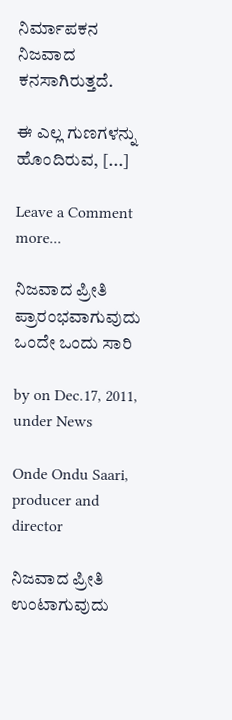ನಿರ್ಮಾಪಕನ ನಿಜವಾದ  ಕನಸಾಗಿರುತ್ತದೆ.

ಈ ಎಲ್ಲ ಗುಣಗಳನ್ನು ಹೊಂದಿರುವ, [...]

Leave a Comment more...

ನಿಜವಾದ ಪ್ರೀತಿ ಪ್ರಾರಂಭವಾಗುವುದು ಒಂದೇ ಒಂದು ಸಾರಿ

by on Dec.17, 2011, under News

Onde Ondu Saari, producer and director

ನಿಜವಾದ ಪ್ರೀತಿ ಉಂಟಾಗುವುದು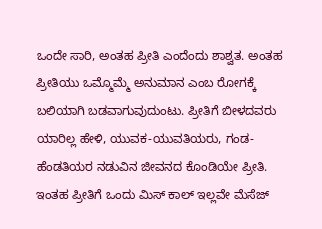ಒಂದೇ ಸಾರಿ, ಅಂತಹ ಪ್ರೀತಿ ಎಂದೆಂದು ಶಾಶ್ವತ. ಅಂತಹ ಪ್ರೀತಿಯು ಒಮ್ಮೊಮ್ಮೆ ಅನುಮಾನ ಎಂಬ ರೋಗಕ್ಕೆ ಬಲಿಯಾಗಿ ಬಡವಾಗುವುದುಂಟು. ಪ್ರೀತಿಗೆ ಬೀಳದವರು ಯಾರಿಲ್ಲ ಹೇಳಿ, ಯುವಕ-ಯುವತಿಯರು, ಗಂಡ-ಹೆಂಡತಿಯರ ನಡುವಿನ ಜೀವನದ ಕೊಂಡಿಯೇ ಪ್ರೀತಿ. ಇಂತಹ ಪ್ರೀತಿಗೆ ಒಂದು ಮಿಸ್ ಕಾಲ್ ಇಲ್ಲವೇ ಮೆಸೆಜ್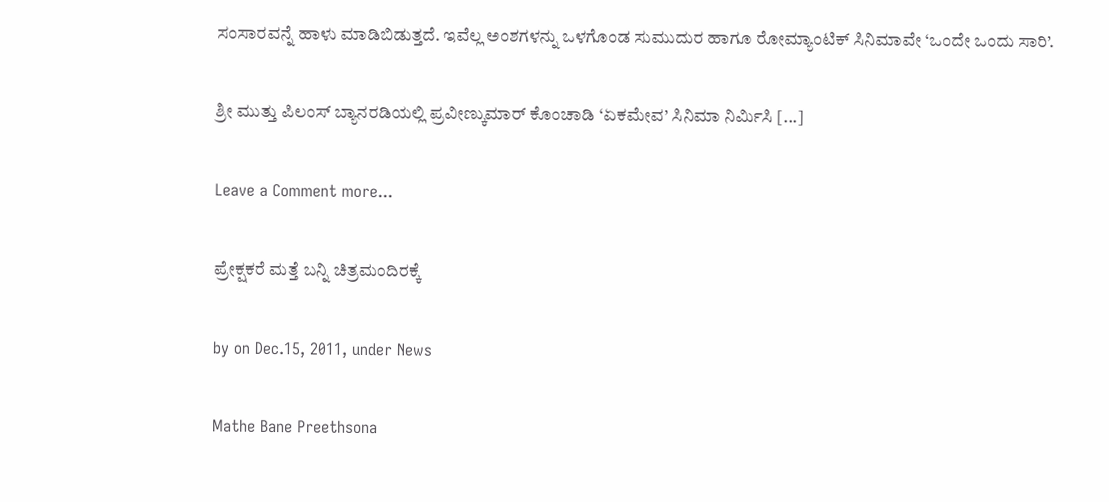ಸಂಸಾರವನ್ನೆ ಹಾಳು ಮಾಡಿಬಿಡುತ್ತದೆ. ಇವೆಲ್ಲ ಅಂಶಗಳನ್ನು ಒಳಗೊಂಡ ಸುಮುದುರ ಹಾಗೂ ರೋಮ್ಯಾಂಟಿಕ್ ಸಿನಿಮಾವೇ ‘ಒಂದೇ ಒಂದು ಸಾರಿ’.

ಶ್ರೀ ಮುತ್ತು ಪಿಲಂಸ್ ಬ್ಯಾನರಡಿಯಲ್ಲಿ ಪ್ರವೀಣ್ಕುಮಾರ್ ಕೊಂಚಾಡಿ ‘ಏಕಮೇವ’ ಸಿನಿಮಾ ನಿರ್ಮಿಸಿ [...]

Leave a Comment more...

ಪ್ರೇಕ್ಷಕರೆ ಮತ್ತೆ ಬನ್ನಿ ಚಿತ್ರಮಂದಿರಕ್ಕೆ

by on Dec.15, 2011, under News

Mathe Bane Preethsona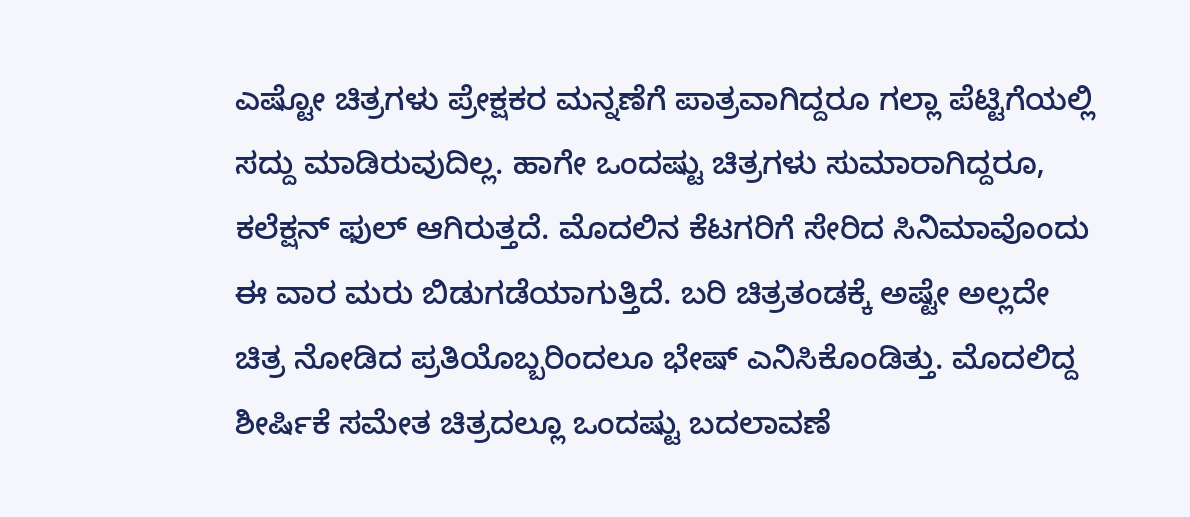ಎಷ್ಟೋ ಚಿತ್ರಗಳು ಪ್ರೇಕ್ಷಕರ ಮನ್ನಣೆಗೆ ಪಾತ್ರವಾಗಿದ್ದರೂ ಗಲ್ಲಾ ಪೆಟ್ಟಿಗೆಯಲ್ಲಿ ಸದ್ದು ಮಾಡಿರುವುದಿಲ್ಲ. ಹಾಗೇ ಒಂದಷ್ಟು ಚಿತ್ರಗಳು ಸುಮಾರಾಗಿದ್ದರೂ, ಕಲೆಕ್ಷನ್ ಫುಲ್ ಆಗಿರುತ್ತದೆ. ಮೊದಲಿನ ಕೆಟಗರಿಗೆ ಸೇರಿದ ಸಿನಿಮಾವೊಂದು ಈ ವಾರ ಮರು ಬಿಡುಗಡೆಯಾಗುತ್ತಿದೆ. ಬರಿ ಚಿತ್ರತಂಡಕ್ಕೆ ಅಷ್ಟೇ ಅಲ್ಲದೇ ಚಿತ್ರ ನೋಡಿದ ಪ್ರತಿಯೊಬ್ಬರಿಂದಲೂ ಭೇಷ್ ಎನಿಸಿಕೊಂಡಿತ್ತು. ಮೊದಲಿದ್ದ ಶೀರ್ಷಿಕೆ ಸಮೇತ ಚಿತ್ರದಲ್ಲೂ ಒಂದಷ್ಟು ಬದಲಾವಣೆ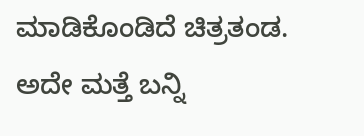ಮಾಡಿಕೊಂಡಿದೆ ಚಿತ್ರತಂಡ. ಅದೇ ಮತ್ತೆ ಬನ್ನಿ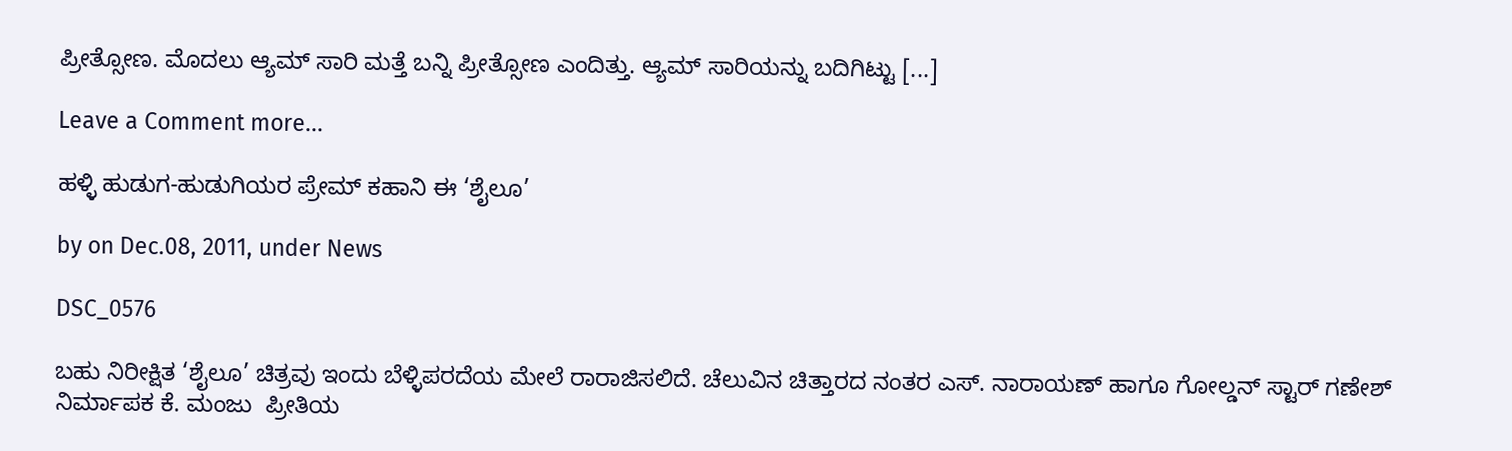ಪ್ರೀತ್ಸೋಣ. ಮೊದಲು ಆ್ಯಮ್ ಸಾರಿ ಮತ್ತೆ ಬನ್ನಿ ಪ್ರೀತ್ಸೋಣ ಎಂದಿತ್ತು. ಆ್ಯಮ್ ಸಾರಿಯನ್ನು ಬದಿಗಿಟ್ಟು [...]

Leave a Comment more...

ಹಳ್ಳಿ ಹುಡುಗ-ಹುಡುಗಿಯರ ಪ್ರೇಮ್ ಕಹಾನಿ ಈ ‘ಶೈಲೂ’

by on Dec.08, 2011, under News

DSC_0576

ಬಹು ನಿರೀಕ್ಷಿತ ‘ಶೈಲೂ’ ಚಿತ್ರವು ಇಂದು ಬೆಳ್ಳಿಪರದೆಯ ಮೇಲೆ ರಾರಾಜಿಸಲಿದೆ. ಚೆಲುವಿನ ಚಿತ್ತಾರದ ನಂತರ ಎಸ್. ನಾರಾಯಣ್ ಹಾಗೂ ಗೋಲ್ಡನ್ ಸ್ಟಾರ್ ಗಣೇಶ್ ನಿರ್ಮಾಪಕ ಕೆ. ಮಂಜು  ಪ್ರೀತಿಯ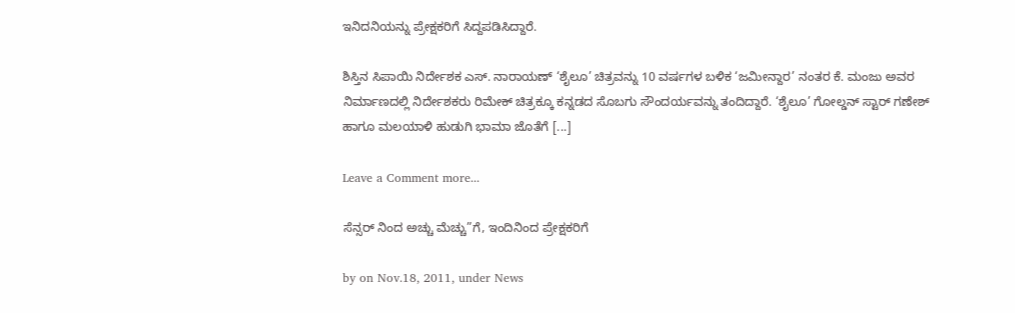ಇನಿದನಿಯನ್ನು ಪ್ರೇಕ್ಷಕರಿಗೆ ಸಿದ್ದಪಡಿಸಿದ್ದಾರೆ.

ಶಿಸ್ತಿನ ಸಿಪಾಯಿ ನಿರ್ದೇಶಕ ಎಸ್. ನಾರಾಯಣ್ ‘ಶೈಲೂ’ ಚಿತ್ರವನ್ನು 10 ವರ್ಷಗಳ ಬಳಿಕ ‘ಜಮೀನ್ದಾರ’ ನಂತರ ಕೆ. ಮಂಜು ಅವರ ನಿರ್ಮಾಣದಲ್ಲಿ ನಿರ್ದೇಶಕರು ರಿಮೇಕ್ ಚಿತ್ರಕ್ಕೂ ಕನ್ನಡದ ಸೊಬಗು ಸೌಂದರ್ಯವನ್ನು ತಂದಿದ್ದಾರೆ. ‘ಶೈಲೂ’ ಗೋಲ್ಡನ್ ಸ್ಟಾರ್ ಗಣೇಶ್ ಹಾಗೂ ಮಲಯಾಳಿ ಹುಡುಗಿ ಭಾಮಾ ಜೊತೆಗೆ [...]

Leave a Comment more...

ಸೆನ್ಸರ್ ನಿಂದ ಅಚ್ಚು ಮೆಚ್ಚು”ಗೆ, ಇಂದಿನಿಂದ ಪ್ರೇಕ್ಷಕರಿಗೆ

by on Nov.18, 2011, under News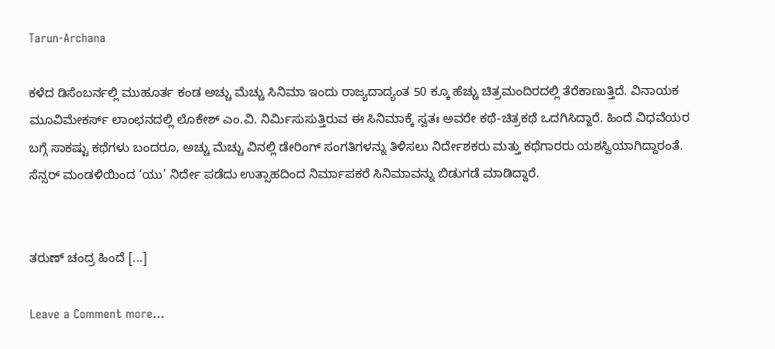Tarun-Archana

ಕಳೆದ ಡಿಸೆಂಬರ್ನಲ್ಲಿ ಮುಹೂರ್ತ ಕಂಡ ಅಚ್ಚು ಮೆಚ್ಚು ಸಿನಿಮಾ ಇಂದು ರಾಜ್ಯದಾದ್ಯಂತ 50 ಕ್ಕೂ ಹೆಚ್ಚು ಚಿತ್ರಮಂದಿರದಲ್ಲಿ ತೆರೆಕಾಣುತ್ತಿದೆ. ವಿನಾಯಕ ಮೂವಿಮೇಕರ್ಸ್ ಲಾಂಛನದಲ್ಲಿ ಲೊಕೇಶ್ ಎಂ.ವಿ. ನಿರ್ಮಿಸುಸುತ್ತಿರುವ ಈ ಸಿನಿಮಾಕ್ಕೆ ಸ್ವತಃ ಅವರೇ ಕಥೆ-ಚಿತ್ರಕಥೆ ಒದಗಿಸಿದ್ದಾರೆ. ಹಿಂದೆ ವಿಧವೆಯರ ಬಗ್ಗೆ ಸಾಕಷ್ಟು ಕಥೆಗಳು ಬಂದರೂ, ಅಚ್ಚು ಮೆಚ್ಚು ವಿನಲ್ಲಿ ಡೇರಿಂಗ್ ಸಂಗತಿಗಳನ್ನು ತಿಳಿಸಲು ನಿರ್ದೇಶಕರು ಮತ್ತು ಕಥೆಗಾರರು ಯಶಸ್ವಿಯಾಗಿದ್ದಾರಂತೆ. ಸೆನ್ಸರ್ ಮಂಡಳಿಯಿಂದ ‘ಯು’ ನಿರ್ದೇ ಪಡೆದು ಉತ್ಸಾಹದಿಂದ ನಿರ್ಮಾಪಕರೆ ಸಿನಿಮಾವನ್ನು ಬಿಡುಗಡೆ ಮಾಡಿದ್ದಾರೆ.


ತರುಣ್ ಚಂದ್ರ ಹಿಂದೆ [...]

Leave a Comment more...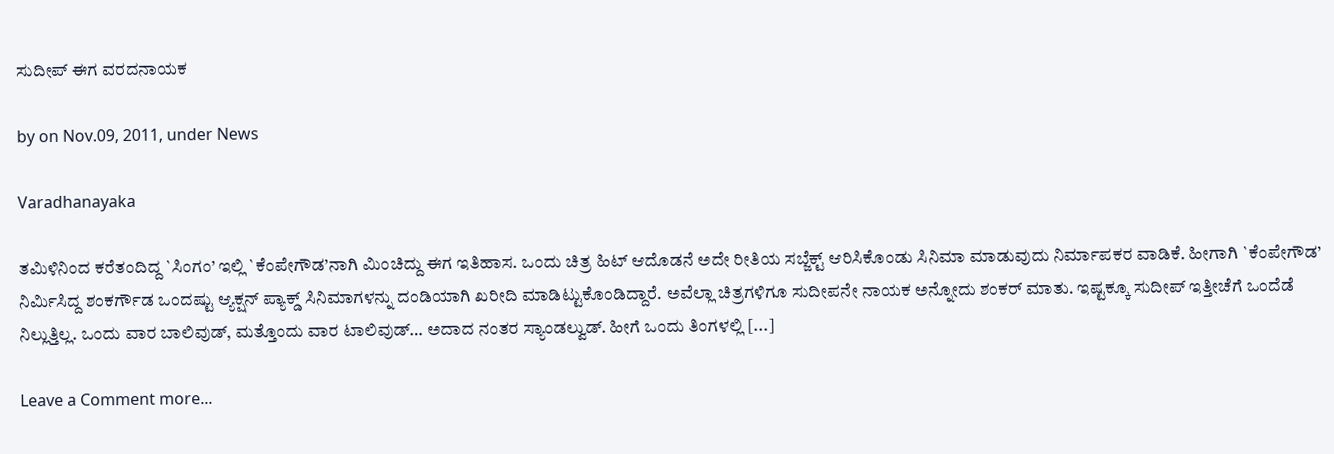ಸುದೀಪ್ ಈಗ ವರದನಾಯಕ

by on Nov.09, 2011, under News

Varadhanayaka

ತಮಿಳಿನಿಂದ ಕರೆತಂದಿದ್ದ `ಸಿಂಗಂ’ ಇಲ್ಲಿ `ಕೆಂಪೇಗೌಡ’ನಾಗಿ ಮಿಂಚಿದ್ದು ಈಗ ಇತಿಹಾಸ. ಒಂದು ಚಿತ್ರ ಹಿಟ್ ಆದೊಡನೆ ಅದೇ ರೀತಿಯ ಸಬ್ಜೆಕ್ಟ್ ಆರಿಸಿಕೊಂಡು ಸಿನಿಮಾ ಮಾಡುವುದು ನಿರ್ಮಾಪಕರ ವಾಡಿಕೆ. ಹೀಗಾಗಿ `ಕೆಂಪೇಗೌಡ’ ನಿರ್ಮಿಸಿದ್ದ ಶಂಕರ್ಗೌಡ ಒಂದಷ್ಟು ಆ್ಯಕ್ಷನ್ ಪ್ಯಾಕ್ಡ್ ಸಿನಿಮಾಗಳನ್ನು ದಂಡಿಯಾಗಿ ಖರೀದಿ ಮಾಡಿಟ್ಟುಕೊಂಡಿದ್ದಾರೆ. ಅವೆಲ್ಲಾ ಚಿತ್ರಗಳಿಗೂ ಸುದೀಪನೇ ನಾಯಕ ಅನ್ನೋದು ಶಂಕರ್ ಮಾತು. ಇಷ್ಟಕ್ಕೂ ಸುದೀಪ್ ಇತ್ತೀಚೆಗೆ ಒಂದೆಡೆ ನಿಲ್ಲುತ್ತಿಲ್ಲ. ಒಂದು ವಾರ ಬಾಲಿವುಡ್, ಮತ್ತೊಂದು ವಾರ ಟಾಲಿವುಡ್… ಅದಾದ ನಂತರ ಸ್ಯಾಂಡಲ್ವುಡ್. ಹೀಗೆ ಒಂದು ತಿಂಗಳಲ್ಲಿ [...]

Leave a Comment more...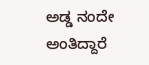ಅಡ್ಡ ನಂದೇ ಅಂತಿದ್ದಾರೆ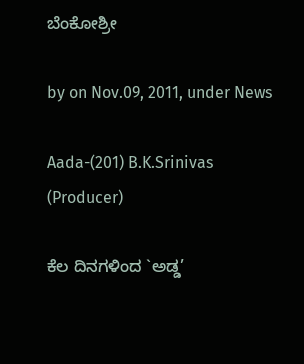ಬೆಂಕೋಶ್ರೀ

by on Nov.09, 2011, under News

Aada-(201) B.K.Srinivas (Producer)

ಕೆಲ ದಿನಗಳಿಂದ `ಅಡ್ಡ’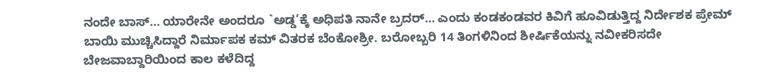ನಂದೇ ಬಾಸ್… ಯಾರೇನೇ ಅಂದರೂ `ಅಡ್ಡ’ಕ್ಕೆ ಅಧಿಪತಿ ನಾನೇ ಬ್ರದರ್… ಎಂದು ಕಂಡಕಂಡವರ ಕಿವಿಗೆ ಹೂವಿಡುತ್ತಿದ್ದ ನಿರ್ದೇಶಕ ಪ್ರೇಮ್ ಬಾಯಿ ಮುಚ್ಚಿಸಿದ್ದಾರೆ ನಿರ್ಮಾಪಕ ಕಮ್ ವಿತರಕ ಬೆಂಕೋಶ್ರೀ. ಬರೋಬ್ಬರಿ 14 ತಿಂಗಳಿನಿಂದ ಶೀರ್ಷಿಕೆಯನ್ನು ನವೀಕರಿಸದೇ ಬೇಜವಾಬ್ದಾರಿಯಿಂದ ಕಾಲ ಕಳೆದಿದ್ದ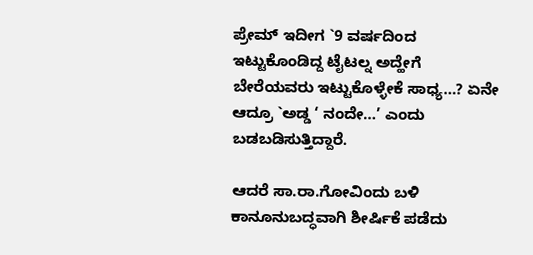ಪ್ರೇಮ್ ಇದೀಗ `9 ವರ್ಷದಿಂದ ಇಟ್ಟುಕೊಂಡಿದ್ದ ಟೈಟಲ್ನ ಅದ್ಹೇಗೆ ಬೇರೆಯವರು ಇಟ್ಟುಕೊಳ್ಳೇಕೆ ಸಾಧ್ಯ…? ಏನೇ ಆದ್ರೂ `ಅಡ್ಡ ‘ ನಂದೇ…’ ಎಂದು ಬಡಬಡಿಸುತ್ತಿದ್ದಾರೆ.

ಆದರೆ ಸಾ.ರಾ.ಗೋವಿಂದು ಬಳಿ ಕಾನೂನುಬದ್ಧವಾಗಿ ಶೀರ್ಷಿಕೆ ಪಡೆದು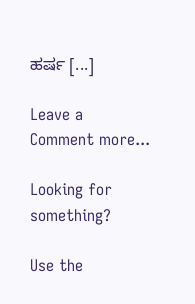ಹರ್ಷ [...]

Leave a Comment more...

Looking for something?

Use the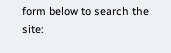form below to search the site: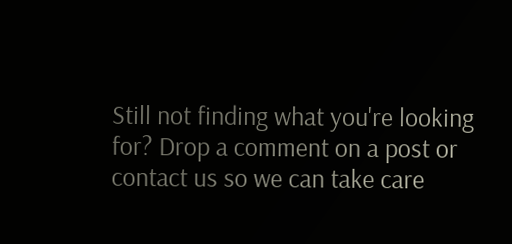Still not finding what you're looking for? Drop a comment on a post or contact us so we can take care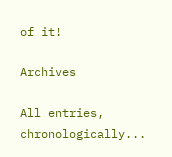of it!

Archives

All entries, chronologically...